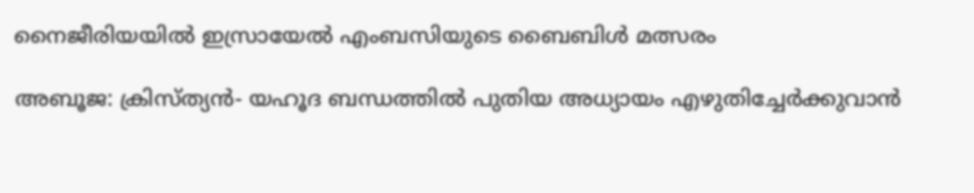നൈജീരിയയില്‍ ഇസ്രായേല്‍ എംബസിയുടെ ബൈബിള്‍ മത്സരം

അബൂജ: ക്രിസ്ത്യന്‍- യഹൂദ ബന്ധത്തില്‍ പുതിയ അധ്യായം എഴുതിച്ചേര്‍ക്കുവാന്‍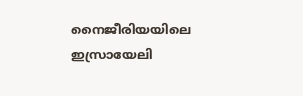നൈജീരിയയിലെ ഇസ്രായേലി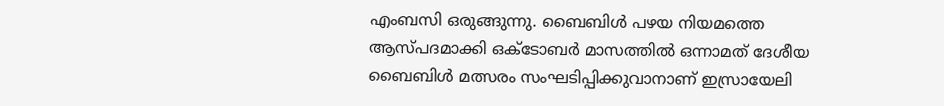എംബസി ഒരുങ്ങുന്നു. ബൈബിള്‍ പഴയ നിയമത്തെ ആസ്പദമാക്കി ഒക്ടോബര്‍ മാസത്തില്‍ ഒന്നാമത് ദേശീയ ബൈബിള്‍ മത്സരം സംഘടിപ്പിക്കുവാനാണ് ഇസ്രായേലി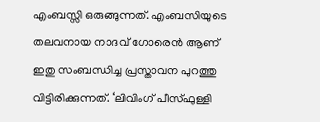എംബസ്സി ഒരുങ്ങുന്നത്. എംബസിയുടെ തലവനായ നാദവ് ഗോരെന്‍ ആണ് ഇതു സംബന്ധിച്ച പ്രസ്താവന പുറത്തു വിട്ടിരിക്കുന്നത്. ‘ലിവിംഗ് പീസ്ഫുള്ളി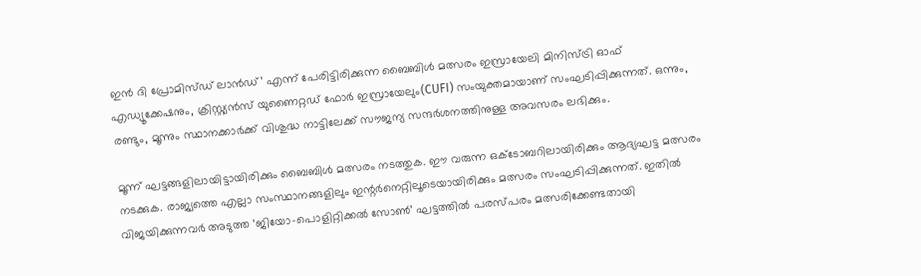ഇന്‍ ദി പ്രോമിസ്ഡ് ലാന്‍ഡ്’ എന്ന് പേരിട്ടിരിക്കുന്ന ബൈബിള്‍ മത്സരം ഇസ്രായേലി മിനിസ്ട്രി ഓഫ് എഡ്യൂക്കേഷനും, ക്രിസ്റ്റ്യന്‍സ് യുണൈറ്റഡ് ഫോര്‍ ഇസ്രായേലും(CUFI) സംയുക്തമായാണ് സംഘടിപ്പിക്കുന്നത്. ഒന്നും, രണ്ടും, മൂന്നും സ്ഥാനക്കാര്‍ക്ക് വിശുദ്ധ നാട്ടിലേക്ക് സൗജന്യ സന്ദര്‍ശനത്തിനുള്ള അവസരം ലഭിക്കും.

മൂന്ന് ഘട്ടങ്ങളിലായിട്ടായിരിക്കും ബൈബിള്‍ മത്സരം നടത്തുക. ഈ വരുന്ന ഒക്ടോബറിലായിരിക്കും ആദ്യഘട്ട മത്സരം നടക്കുക. രാജ്യത്തെ എല്ലാ സംസ്ഥാനങ്ങളിലും ഇന്റര്‍നെറ്റിലൂടെയായിരിക്കും മത്സരം സംഘടിപ്പിക്കുന്നത്. ഇതില്‍ വിജയിക്കുന്നവര്‍ അടുത്ത ‘ജിയോ-പൊളിറ്റിക്കല്‍ സോണ്‍’ ഘട്ടത്തില്‍ പരസ്പരം മത്സരിക്കേണ്ടതായി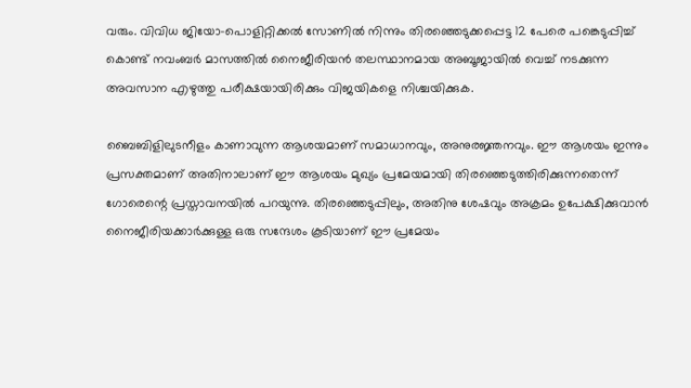വരും. വിവിധ ജിയോ-പൊളിറ്റിക്കല്‍ സോണില്‍ നിന്നും തിരഞ്ഞെടുക്കപ്പെട്ട 12 പേരെ പങ്കെടുപ്പിച്ച് കൊണ്ട് നവംബര്‍ മാസത്തില്‍ നൈജീരിയന്‍ തലസ്ഥാനമായ അബൂജായില്‍ വെച്ച് നടക്കുന്ന അവസാന എഴുത്തു പരീക്ഷയായിരിക്കും വിജയികളെ നിശ്ചയിക്കുക.

ബൈബിളിലുടനീളം കാണാവുന്ന ആശയമാണ് സമാധാനവും, അനുരജ്ഞനവും. ഈ ആശയം ഇന്നും പ്രസക്തമാണ് അതിനാലാണ് ഈ ആശയം മുഖ്യം പ്രമേയമായി തിരഞ്ഞെടുത്തിരിക്കുന്നതെന്ന് ഗോരെന്റെ പ്രസ്താവനയില്‍ പറയുന്നു. തിരഞ്ഞെടുപ്പിലും, അതിനു ശേഷവും അക്രമം ഉപേക്ഷിക്കുവാന്‍ നൈജീരിയക്കാര്‍ക്കുള്ള ഒരു സന്ദേശം കൂടിയാണ് ഈ പ്രമേയം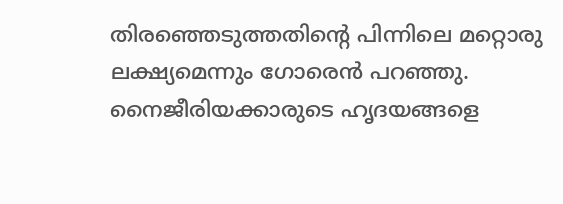തിരഞ്ഞെടുത്തതിന്റെ പിന്നിലെ മറ്റൊരു ലക്ഷ്യമെന്നും ഗോരെന്‍ പറഞ്ഞു. നൈജീരിയക്കാരുടെ ഹൃദയങ്ങളെ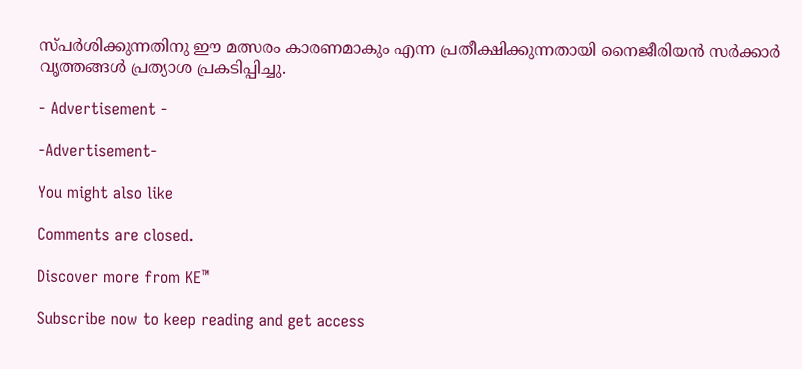സ്പര്‍ശിക്കുന്നതിനു ഈ മത്സരം കാരണമാകും എന്ന പ്രതീക്ഷിക്കുന്നതായി നൈജീരിയന്‍ സര്‍ക്കാര്‍ വൃത്തങ്ങള്‍ പ്രത്യാശ പ്രകടിപ്പിച്ചു.

- Advertisement -

-Advertisement-

You might also like

Comments are closed.

Discover more from KE™

Subscribe now to keep reading and get access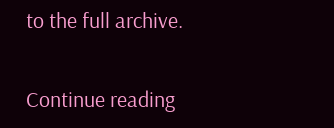to the full archive.

Continue reading